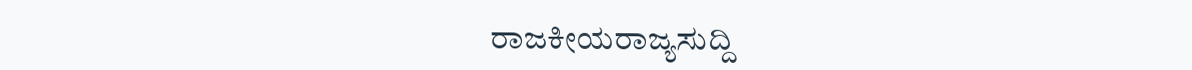ರಾಜಕೀಯರಾಜ್ಯಸುದ್ದಿ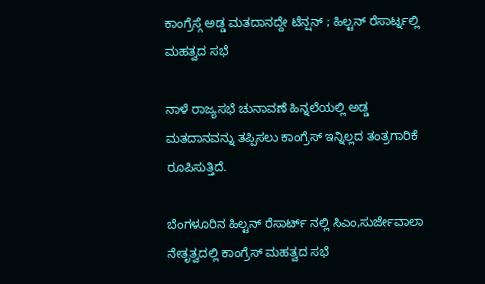ಕಾಂಗ್ರೆಸ್ಗೆ ಅಡ್ಡ ಮತದಾನದ್ದೇ ಟೆನ್ಷನ್ ; ಹಿಲ್ಟನ್ ರೆಸಾರ್ಟ್ನಲ್ಲಿ ಮಹತ್ವದ ಸಭೆ

ನಾಳೆ ರಾಜ್ಯಸಭೆ ಚುನಾವಣೆ ಹಿನ್ನಲೆಯಲ್ಲಿ ಅಡ್ಡ ಮತದಾನವನ್ನು ತಪ್ಪಿಸಲು ಕಾಂಗ್ರೆಸ್ ಇನ್ನಿಲ್ಲದ ತಂತ್ರಗಾರಿಕೆ ರೂಪಿಸುತ್ತಿದೆ.

ಬೆಂಗಳೂರಿನ ಹಿಲ್ಟನ್ ರೆಸಾರ್ಟ್ ನಲ್ಲಿ ಸಿಎಂ,ಸುರ್ಜೇವಾಲಾ ನೇತೃತ್ವದಲ್ಲಿ ಕಾಂಗ್ರೆಸ್ ಮಹತ್ವದ ಸಭೆ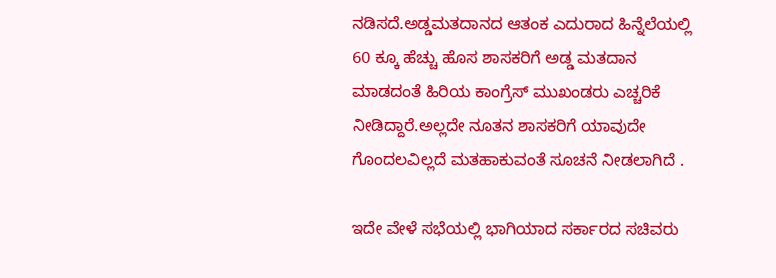ನಡಿಸದೆ.ಅಡ್ಡಮತದಾನದ ಆತಂಕ ಎದುರಾದ ಹಿನ್ನೆಲೆಯಲ್ಲಿ 60 ಕ್ಕೂ ಹೆಚ್ಚು ಹೊಸ ಶಾಸಕರಿಗೆ ಅಡ್ಡ ಮತದಾನ ಮಾಡದಂತೆ ಹಿರಿಯ ಕಾಂಗ್ರೆಸ್ ಮುಖಂಡರು ಎಚ್ಚರಿಕೆ ನೀಡಿದ್ದಾರೆ.ಅಲ್ಲದೇ ನೂತನ ಶಾಸಕರಿಗೆ ಯಾವುದೇ ಗೊಂದಲವಿಲ್ಲದೆ ಮತಹಾಕುವಂತೆ ಸೂಚನೆ ನೀಡಲಾಗಿದೆ .

ಇದೇ ವೇಳೆ ಸಭೆಯಲ್ಲಿ ಭಾಗಿಯಾದ ಸರ್ಕಾರದ ಸಚಿವರು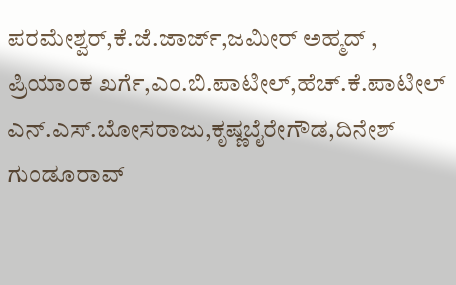ಪರಮೇಶ್ವರ್,ಕೆ.ಜೆ.ಜಾರ್ಜ್,ಜಮೀರ್ ಅಹ್ಮದ್ , ಪ್ರಿಯಾಂಕ ಖರ್ಗೆ,ಎಂ.ಬಿ.ಪಾಟೀಲ್,ಹೆಚ್.ಕೆ.ಪಾಟೀಲ್ ಎನ್.ಎಸ್.ಬೋಸರಾಜು,ಕೃಷ್ಣಬೈರೇಗೌಡ,ದಿನೇಶ್ ಗುಂಡೂರಾವ್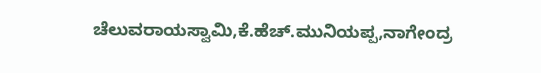ಚೆಲುವರಾಯಸ್ವಾಮಿ,ಕೆ.ಹೆಚ್.ಮುನಿಯಪ್ಪ,ನಾಗೇಂದ್ರ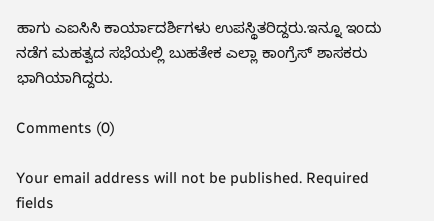ಹಾಗು ಎಐಸಿಸಿ ಕಾರ್ಯಾದರ್ಶಿಗಳು ಉಪಸ್ಥಿತರಿದ್ದರು.ಇನ್ನೂ ಇಂದು ನಡೆಗ ಮಹತ್ವದ ಸಭೆಯಲ್ಲಿ ಬುಹತೇಕ ಎಲ್ಲಾ ಕಾಂಗ್ರೆಸ್ ಶಾಸಕರು ಭಾಗಿಯಾಗಿದ್ದರು.

Comments (0)

Your email address will not be published. Required fields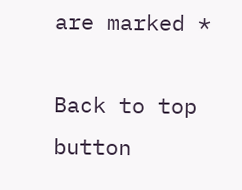are marked *

Back to top button